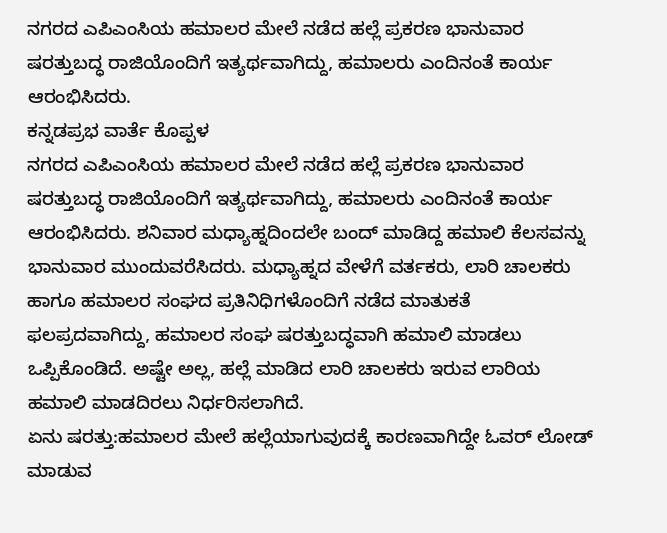ನಗರದ ಎಪಿಎಂಸಿಯ ಹಮಾಲರ ಮೇಲೆ ನಡೆದ ಹಲ್ಲೆ ಪ್ರಕರಣ ಭಾನುವಾರ ಷರತ್ತುಬದ್ಧ ರಾಜಿಯೊಂದಿಗೆ ಇತ್ಯರ್ಥವಾಗಿದ್ದು, ಹಮಾಲರು ಎಂದಿನಂತೆ ಕಾರ್ಯ ಆರಂಭಿಸಿದರು.
ಕನ್ನಡಪ್ರಭ ವಾರ್ತೆ ಕೊಪ್ಪಳ
ನಗರದ ಎಪಿಎಂಸಿಯ ಹಮಾಲರ ಮೇಲೆ ನಡೆದ ಹಲ್ಲೆ ಪ್ರಕರಣ ಭಾನುವಾರ ಷರತ್ತುಬದ್ಧ ರಾಜಿಯೊಂದಿಗೆ ಇತ್ಯರ್ಥವಾಗಿದ್ದು, ಹಮಾಲರು ಎಂದಿನಂತೆ ಕಾರ್ಯ ಆರಂಭಿಸಿದರು. ಶನಿವಾರ ಮಧ್ಯಾಹ್ನದಿಂದಲೇ ಬಂದ್ ಮಾಡಿದ್ದ ಹಮಾಲಿ ಕೆಲಸವನ್ನು ಭಾನುವಾರ ಮುಂದುವರೆಸಿದರು. ಮಧ್ಯಾಹ್ನದ ವೇಳೆಗೆ ವರ್ತಕರು, ಲಾರಿ ಚಾಲಕರು ಹಾಗೂ ಹಮಾಲರ ಸಂಘದ ಪ್ರತಿನಿಧಿಗಳೊಂದಿಗೆ ನಡೆದ ಮಾತುಕತೆ ಫಲಪ್ರದವಾಗಿದ್ದು, ಹಮಾಲರ ಸಂಘ ಷರತ್ತುಬದ್ಧವಾಗಿ ಹಮಾಲಿ ಮಾಡಲು ಒಪ್ಪಿಕೊಂಡಿದೆ. ಅಷ್ಟೇ ಅಲ್ಲ, ಹಲ್ಲೆ ಮಾಡಿದ ಲಾರಿ ಚಾಲಕರು ಇರುವ ಲಾರಿಯ ಹಮಾಲಿ ಮಾಡದಿರಲು ನಿರ್ಧರಿಸಲಾಗಿದೆ.
ಏನು ಷರತ್ತು:ಹಮಾಲರ ಮೇಲೆ ಹಲ್ಲೆಯಾಗುವುದಕ್ಕೆ ಕಾರಣವಾಗಿದ್ದೇ ಓವರ್ ಲೋಡ್ ಮಾಡುವ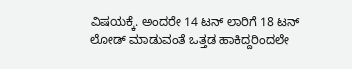ವಿಷಯಕ್ಕೆ. ಅಂದರೇ 14 ಟನ್ ಲಾರಿಗೆ 18 ಟನ್ ಲೋಡ್ ಮಾಡುವಂತೆ ಒತ್ತಡ ಹಾಕಿದ್ದರಿಂದಲೇ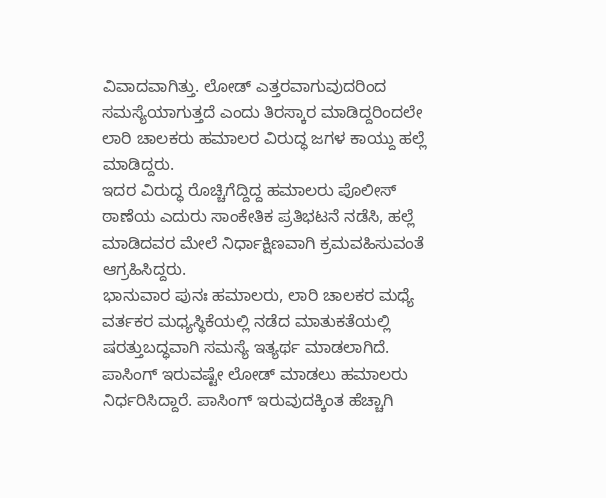ವಿವಾದವಾಗಿತ್ತು. ಲೋಡ್ ಎತ್ತರವಾಗುವುದರಿಂದ ಸಮಸ್ಯೆಯಾಗುತ್ತದೆ ಎಂದು ತಿರಸ್ಕಾರ ಮಾಡಿದ್ದರಿಂದಲೇ ಲಾರಿ ಚಾಲಕರು ಹಮಾಲರ ವಿರುದ್ಧ ಜಗಳ ಕಾಯ್ದು ಹಲ್ಲೆ ಮಾಡಿದ್ದರು.
ಇದರ ವಿರುದ್ಧ ರೊಚ್ಚಿಗೆದ್ದಿದ್ದ ಹಮಾಲರು ಪೊಲೀಸ್ ಠಾಣೆಯ ಎದುರು ಸಾಂಕೇತಿಕ ಪ್ರತಿಭಟನೆ ನಡೆಸಿ, ಹಲ್ಲೆ ಮಾಡಿದವರ ಮೇಲೆ ನಿರ್ಧಾಕ್ಷಿಣವಾಗಿ ಕ್ರಮವಹಿಸುವಂತೆ ಆಗ್ರಹಿಸಿದ್ದರು.
ಭಾನುವಾರ ಪುನಃ ಹಮಾಲರು, ಲಾರಿ ಚಾಲಕರ ಮಧ್ಯೆ ವರ್ತಕರ ಮಧ್ಯಸ್ಥಿಕೆಯಲ್ಲಿ ನಡೆದ ಮಾತುಕತೆಯಲ್ಲಿ ಷರತ್ತುಬದ್ಧವಾಗಿ ಸಮಸ್ಯೆ ಇತ್ಯರ್ಥ ಮಾಡಲಾಗಿದೆ.
ಪಾಸಿಂಗ್ ಇರುವಷ್ಟೇ ಲೋಡ್ ಮಾಡಲು ಹಮಾಲರು ನಿರ್ಧರಿಸಿದ್ದಾರೆ. ಪಾಸಿಂಗ್ ಇರುವುದಕ್ಕಿಂತ ಹೆಚ್ಚಾಗಿ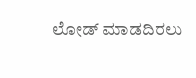ಲೋಡ್ ಮಾಡದಿರಲು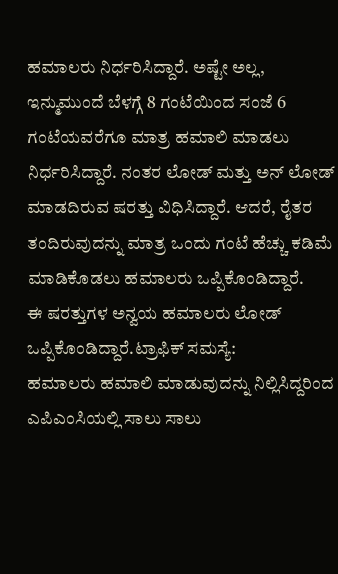ಹಮಾಲರು ನಿರ್ಧರಿಸಿದ್ದಾರೆ. ಅಷ್ಟೇ ಅಲ್ಲ, ಇನ್ಮುಮುಂದೆ ಬೆಳಗ್ಗೆ 8 ಗಂಟೆಯಿಂದ ಸಂಜೆ 6 ಗಂಟೆಯವರೆಗೂ ಮಾತ್ರ ಹಮಾಲಿ ಮಾಡಲು ನಿರ್ಧರಿಸಿದ್ದಾರೆ. ನಂತರ ಲೋಡ್ ಮತ್ತು ಅನ್ ಲೋಡ್ ಮಾಡದಿರುವ ಷರತ್ತು ವಿಧಿಸಿದ್ದಾರೆ. ಆದರೆ, ರೈತರ ತಂದಿರುವುದನ್ನು ಮಾತ್ರ ಒಂದು ಗಂಟೆ ಹೆಚ್ಚು ಕಡಿಮೆ ಮಾಡಿಕೊಡಲು ಹಮಾಲರು ಒಪ್ಪಿಕೊಂಡಿದ್ದಾರೆ.
ಈ ಷರತ್ತುಗಳ ಅನ್ವಯ ಹಮಾಲರು ಲೋಡ್ ಒಪ್ಪಿಕೊಂಡಿದ್ದಾರೆ.ಟ್ರಾಫಿಕ್ ಸಮಸ್ಯೆ:
ಹಮಾಲರು ಹಮಾಲಿ ಮಾಡುವುದನ್ನು ನಿಲ್ಲಿಸಿದ್ದರಿಂದ ಎಪಿಎಂಸಿಯಲ್ಲಿ ಸಾಲು ಸಾಲು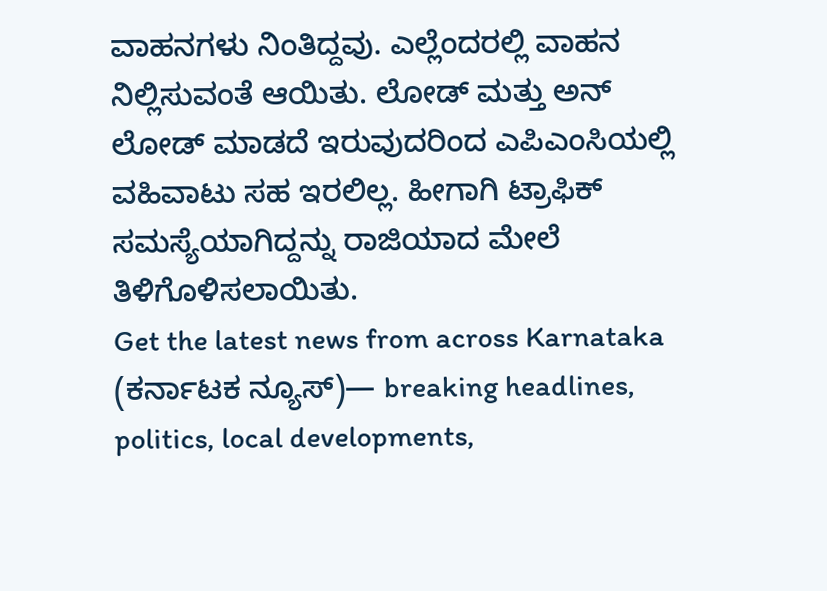ವಾಹನಗಳು ನಿಂತಿದ್ದವು. ಎಲ್ಲೆಂದರಲ್ಲಿ ವಾಹನ ನಿಲ್ಲಿಸುವಂತೆ ಆಯಿತು. ಲೋಡ್ ಮತ್ತು ಅನ್ ಲೋಡ್ ಮಾಡದೆ ಇರುವುದರಿಂದ ಎಪಿಎಂಸಿಯಲ್ಲಿ ವಹಿವಾಟು ಸಹ ಇರಲಿಲ್ಲ. ಹೀಗಾಗಿ ಟ್ರಾಫಿಕ್ ಸಮಸ್ಯೆಯಾಗಿದ್ದನ್ನು ರಾಜಿಯಾದ ಮೇಲೆ ತಿಳಿಗೊಳಿಸಲಾಯಿತು.
Get the latest news from across Karnataka (ಕರ್ನಾಟಕ ನ್ಯೂಸ್)— breaking headlines, politics, local developments,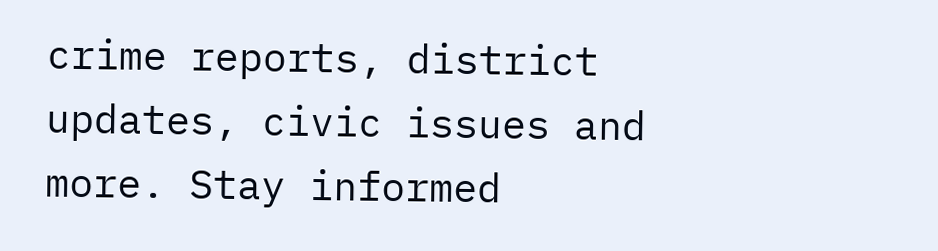crime reports, district updates, civic issues and more. Stay informed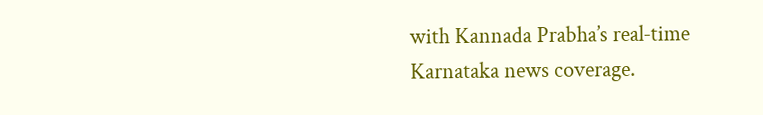with Kannada Prabha’s real‑time Karnataka news coverage.